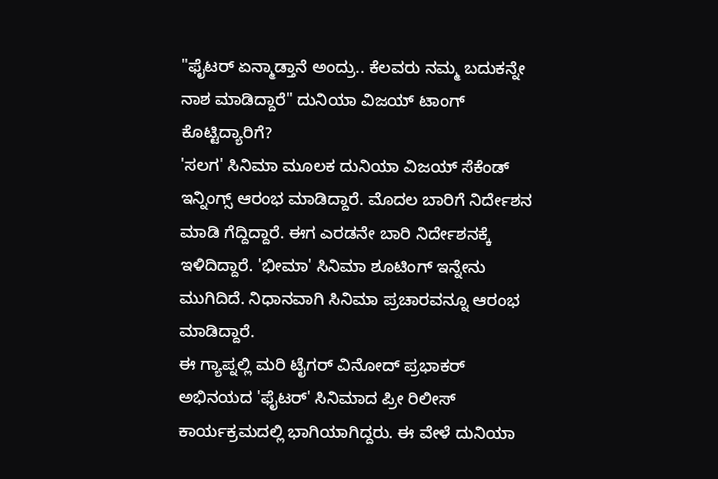"ಫೈಟರ್ ಏನ್ಮಾಡ್ತಾನೆ ಅಂದ್ರು.. ಕೆಲವರು ನಮ್ಮ ಬದುಕನ್ನೇ ನಾಶ ಮಾಡಿದ್ದಾರೆ" ದುನಿಯಾ ವಿಜಯ್ ಟಾಂಗ್ ಕೊಟ್ಟಿದ್ಯಾರಿಗೆ?
'ಸಲಗ' ಸಿನಿಮಾ ಮೂಲಕ ದುನಿಯಾ ವಿಜಯ್ ಸೆಕೆಂಡ್ ಇನ್ನಿಂಗ್ಸ್ ಆರಂಭ ಮಾಡಿದ್ದಾರೆ. ಮೊದಲ ಬಾರಿಗೆ ನಿರ್ದೇಶನ ಮಾಡಿ ಗೆದ್ದಿದ್ದಾರೆ. ಈಗ ಎರಡನೇ ಬಾರಿ ನಿರ್ದೇಶನಕ್ಕೆ ಇಳಿದಿದ್ದಾರೆ. 'ಭೀಮಾ' ಸಿನಿಮಾ ಶೂಟಿಂಗ್ ಇನ್ನೇನು ಮುಗಿದಿದೆ. ನಿಧಾನವಾಗಿ ಸಿನಿಮಾ ಪ್ರಚಾರವನ್ನೂ ಆರಂಭ ಮಾಡಿದ್ದಾರೆ.
ಈ ಗ್ಯಾಪ್ನಲ್ಲಿ ಮರಿ ಟೈಗರ್ ವಿನೋದ್ ಪ್ರಭಾಕರ್ ಅಭಿನಯದ 'ಫೈಟರ್' ಸಿನಿಮಾದ ಪ್ರೀ ರಿಲೀಸ್ ಕಾರ್ಯಕ್ರಮದಲ್ಲಿ ಭಾಗಿಯಾಗಿದ್ದರು. ಈ ವೇಳೆ ದುನಿಯಾ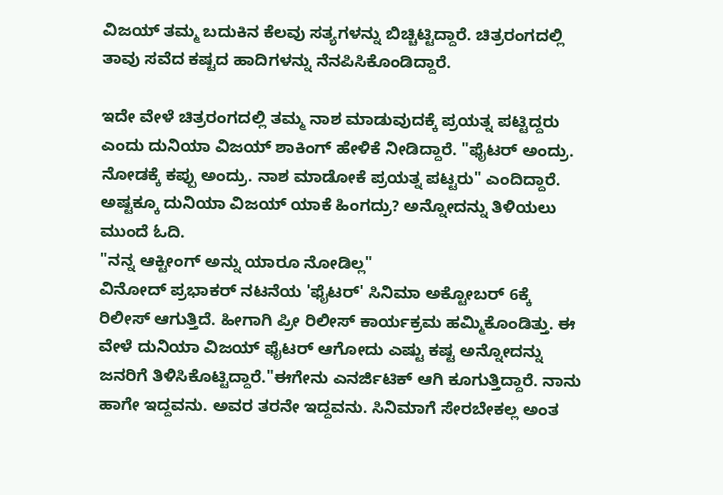ವಿಜಯ್ ತಮ್ಮ ಬದುಕಿನ ಕೆಲವು ಸತ್ಯಗಳನ್ನು ಬಿಚ್ಚಿಟ್ಟಿದ್ದಾರೆ. ಚಿತ್ರರಂಗದಲ್ಲಿ ತಾವು ಸವೆದ ಕಷ್ಟದ ಹಾದಿಗಳನ್ನು ನೆನಪಿಸಿಕೊಂಡಿದ್ದಾರೆ.

ಇದೇ ವೇಳೆ ಚಿತ್ರರಂಗದಲ್ಲಿ ತಮ್ಮ ನಾಶ ಮಾಡುವುದಕ್ಕೆ ಪ್ರಯತ್ನ ಪಟ್ಟಿದ್ದರು ಎಂದು ದುನಿಯಾ ವಿಜಯ್ ಶಾಕಿಂಗ್ ಹೇಳಿಕೆ ನೀಡಿದ್ದಾರೆ. "ಫೈಟರ್ ಅಂದ್ರು. ನೋಡಕ್ಕೆ ಕಪ್ಪು ಅಂದ್ರು. ನಾಶ ಮಾಡೋಕೆ ಪ್ರಯತ್ನ ಪಟ್ಟರು" ಎಂದಿದ್ದಾರೆ. ಅಷ್ಟಕ್ಕೂ ದುನಿಯಾ ವಿಜಯ್ ಯಾಕೆ ಹಿಂಗದ್ರು? ಅನ್ನೋದನ್ನು ತಿಳಿಯಲು ಮುಂದೆ ಓದಿ.
"ನನ್ನ ಆಕ್ಟೀಂಗ್ ಅನ್ನು ಯಾರೂ ನೋಡಿಲ್ಲ"
ವಿನೋದ್ ಪ್ರಭಾಕರ್ ನಟನೆಯ 'ಫೈಟರ್' ಸಿನಿಮಾ ಅಕ್ಟೋಬರ್ 6ಕ್ಕೆ ರಿಲೀಸ್ ಆಗುತ್ತಿದೆ. ಹೀಗಾಗಿ ಪ್ರೀ ರಿಲೀಸ್ ಕಾರ್ಯಕ್ರಮ ಹಮ್ಮಿಕೊಂಡಿತ್ತು. ಈ ವೇಳೆ ದುನಿಯಾ ವಿಜಯ್ ಫೈಟರ್ ಆಗೋದು ಎಷ್ಟು ಕಷ್ಟ ಅನ್ನೋದನ್ನು ಜನರಿಗೆ ತಿಳಿಸಿಕೊಟ್ಟಿದ್ದಾರೆ."ಈಗೇನು ಎನರ್ಜಿಟಿಕ್ ಆಗಿ ಕೂಗುತ್ತಿದ್ದಾರೆ. ನಾನು ಹಾಗೇ ಇದ್ದವನು. ಅವರ ತರನೇ ಇದ್ದವನು. ಸಿನಿಮಾಗೆ ಸೇರಬೇಕಲ್ಲ ಅಂತ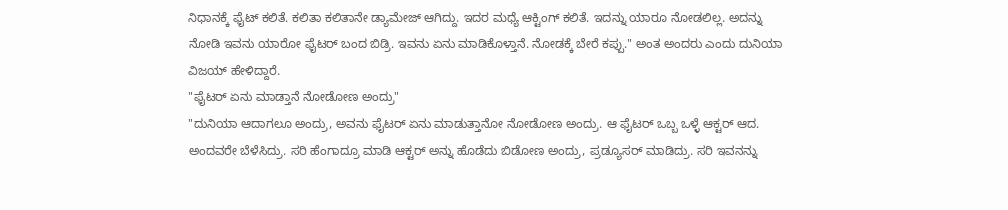ನಿಧಾನಕ್ಕೆ ಫೈಟ್ ಕಲಿತೆ. ಕಲಿತಾ ಕಲಿತಾನೇ ಡ್ಯಾಮೇಜ್ ಆಗಿದ್ದು. ಇದರ ಮಧ್ಯೆ ಆಕ್ಟಿಂಗ್ ಕಲಿತೆ. ಇದನ್ನು ಯಾರೂ ನೋಡಲಿಲ್ಲ. ಅದನ್ನು ನೋಡಿ ಇವನು ಯಾರೋ ಫೈಟರ್ ಬಂದ ಬಿಡ್ರಿ. ಇವನು ಏನು ಮಾಡಿಕೊಳ್ತಾನೆ. ನೋಡಕ್ಕೆ ಬೇರೆ ಕಪ್ಪು." ಅಂತ ಅಂದರು ಎಂದು ದುನಿಯಾ ವಿಜಯ್ ಹೇಳಿದ್ದಾರೆ.
"ಫೈಟರ್ ಏನು ಮಾಡ್ತಾನೆ ನೋಡೋಣ ಅಂದ್ರು"
"ದುನಿಯಾ ಆದಾಗಲೂ ಅಂದ್ರು, ಅವನು ಫೈಟರ್ ಏನು ಮಾಡುತ್ತಾನೋ ನೋಡೋಣ ಅಂದ್ರು. ಆ ಫೈಟರ್ ಒಬ್ಬ ಒಳ್ಳೆ ಆಕ್ಟರ್ ಆದ. ಅಂದವರೇ ಬೆಳೆಸಿದ್ರು. ಸರಿ ಹೆಂಗಾದ್ರೂ ಮಾಡಿ ಆಕ್ಟರ್ ಅನ್ನು ಹೊಡೆದು ಬಿಡೋಣ ಅಂದ್ರು, ಪ್ರಡ್ಯೂಸರ್ ಮಾಡಿದ್ರು. ಸರಿ ಇವನನ್ನು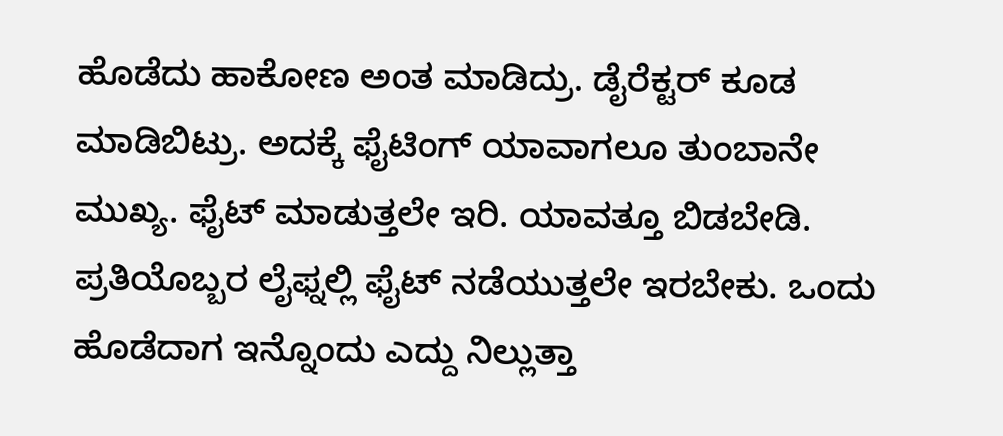ಹೊಡೆದು ಹಾಕೋಣ ಅಂತ ಮಾಡಿದ್ರು. ಡೈರೆಕ್ಟರ್ ಕೂಡ ಮಾಡಿಬಿಟ್ರು. ಅದಕ್ಕೆ ಫೈಟಿಂಗ್ ಯಾವಾಗಲೂ ತುಂಬಾನೇ ಮುಖ್ಯ. ಫೈಟ್ ಮಾಡುತ್ತಲೇ ಇರಿ. ಯಾವತ್ತೂ ಬಿಡಬೇಡಿ. ಪ್ರತಿಯೊಬ್ಬರ ಲೈಫ್ನಲ್ಲಿ ಫೈಟ್ ನಡೆಯುತ್ತಲೇ ಇರಬೇಕು. ಒಂದು ಹೊಡೆದಾಗ ಇನ್ನೊಂದು ಎದ್ದು ನಿಲ್ಲುತ್ತಾ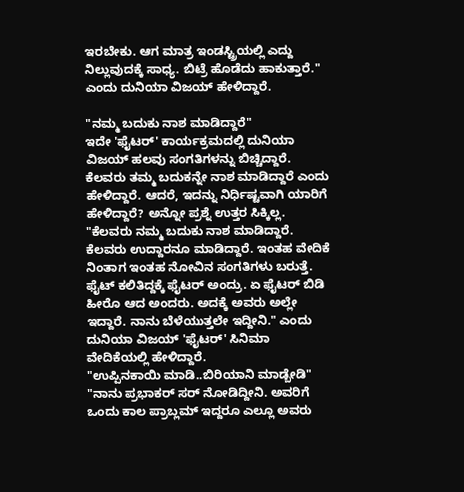ಇರಬೇಕು. ಆಗ ಮಾತ್ರ ಇಂಡಸ್ಟ್ರಿಯಲ್ಲಿ ಎದ್ದು ನಿಲ್ಲುವುದಕ್ಕೆ ಸಾಧ್ಯ. ಬಿಟ್ರೆ ಹೊಡೆದು ಹಾಕುತ್ತಾರೆ." ಎಂದು ದುನಿಯಾ ವಿಜಯ್ ಹೇಳಿದ್ದಾರೆ.

"ನಮ್ಮ ಬದುಕು ನಾಶ ಮಾಡಿದ್ದಾರೆ"
ಇದೇ 'ಫೈಟರ್' ಕಾರ್ಯಕ್ರಮದಲ್ಲಿ ದುನಿಯಾ ವಿಜಯ್ ಹಲವು ಸಂಗತಿಗಳನ್ನು ಬಿಚ್ಚಿದ್ದಾರೆ. ಕೆಲವರು ತಮ್ಮ ಬದುಕನ್ನೇ ನಾಶ ಮಾಡಿದ್ದಾರೆ ಎಂದು ಹೇಳಿದ್ದಾರೆ. ಆದರೆ, ಇದನ್ನು ನಿರ್ಧಿಷ್ಟವಾಗಿ ಯಾರಿಗೆ ಹೇಳಿದ್ದಾರೆ? ಅನ್ನೋ ಪ್ರಶ್ನೆ ಉತ್ತರ ಸಿಕ್ಕಿಲ್ಲ. "ಕೆಲವರು ನಮ್ಮ ಬದುಕು ನಾಶ ಮಾಡಿದ್ದಾರೆ. ಕೆಲವರು ಉದ್ದಾರನೂ ಮಾಡಿದ್ದಾರೆ. ಇಂತಹ ವೇದಿಕೆ ನಿಂತಾಗ ಇಂತಹ ನೋವಿನ ಸಂಗತಿಗಳು ಬರುತ್ತೆ. ಫೈಟ್ ಕಲಿತಿದ್ದಕ್ಕೆ ಫೈಟರ್ ಅಂದ್ರು. ಏ ಫೈಟರ್ ಬಿಡಿ ಹೀರೊ ಆದ ಅಂದರು. ಅದಕ್ಕೆ ಅವರು ಅಲ್ಲೇ ಇದ್ದಾರೆ. ನಾನು ಬೆಳೆಯುತ್ತಲೇ ಇದ್ದೀನಿ." ಎಂದು ದುನಿಯಾ ವಿಜಯ್ 'ಫೈಟರ್' ಸಿನಿಮಾ ವೇದಿಕೆಯಲ್ಲಿ ಹೇಳಿದ್ದಾರೆ.
"ಉಪ್ಪಿನಕಾಯಿ ಮಾಡಿ..ಬಿರಿಯಾನಿ ಮಾಡ್ಬೇಡಿ"
"ನಾನು ಪ್ರಭಾಕರ್ ಸರ್ ನೋಡಿದ್ದೀನಿ. ಅವರಿಗೆ ಒಂದು ಕಾಲ ಪ್ರಾಬ್ಲಮ್ ಇದ್ದರೂ ಎಲ್ಲೂ ಅವರು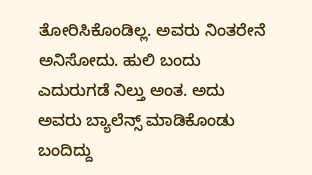ತೋರಿಸಿಕೊಂಡಿಲ್ಲ. ಅವರು ನಿಂತರೇನೆ ಅನಿಸೋದು. ಹುಲಿ ಬಂದು ಎದುರುಗಡೆ ನಿಲ್ತು ಅಂತ. ಅದು ಅವರು ಬ್ಯಾಲೆನ್ಸ್ ಮಾಡಿಕೊಂಡು ಬಂದಿದ್ದು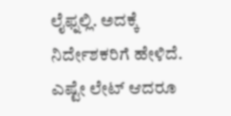ಲೈಫ್ನಲ್ಲಿ. ಅದಕ್ಕೆ ನಿರ್ದೇಶಕರಿಗೆ ಹೇಳಿದೆ. ಎಷ್ಟೇ ಲೇಟ್ ಆದರೂ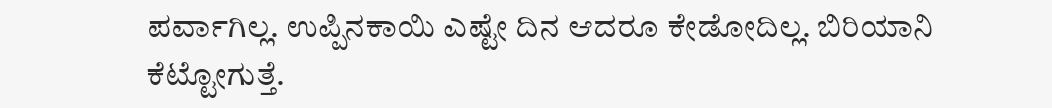ಪರ್ವಾಗಿಲ್ಲ. ಉಪ್ಪಿನಕಾಯಿ ಎಷ್ಟೇ ದಿನ ಆದರೂ ಕೇಡೋದಿಲ್ಲ. ಬಿರಿಯಾನಿ ಕೆಟ್ಟೋಗುತ್ತೆ.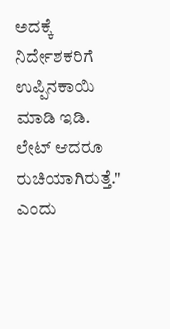ಅದಕ್ಕೆ ನಿರ್ದೇಶಕರಿಗೆ ಉಪ್ಪಿನಕಾಯಿ ಮಾಡಿ ಇಡಿ. ಲೇಟ್ ಆದರೂ ರುಚಿಯಾಗಿರುತ್ತೆ." ಎಂದು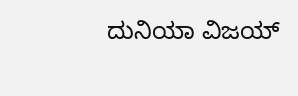ದುನಿಯಾ ವಿಜಯ್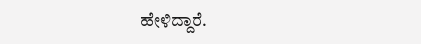ಹೇಳಿದ್ದಾರೆ.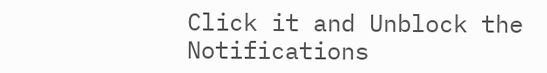Click it and Unblock the Notifications